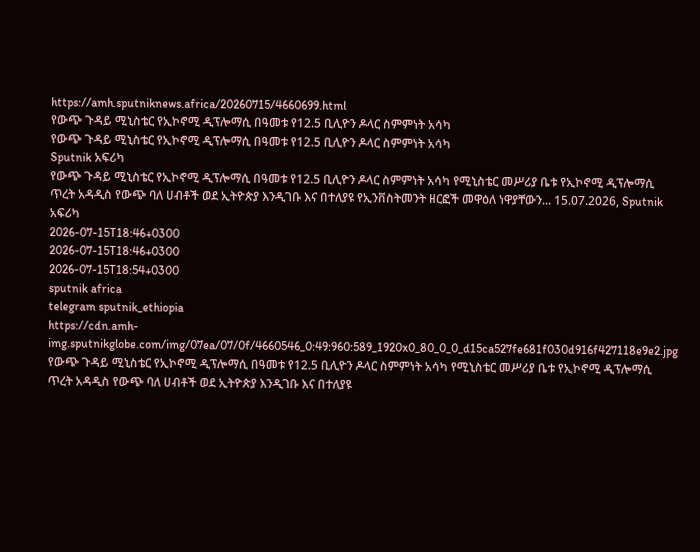https://amh.sputniknews.africa/20260715/4660699.html
የውጭ ጉዳይ ሚኒስቴር የኢኮኖሚ ዲፕሎማሲ በዓመቱ የ12.5 ቢሊዮን ዶላር ስምምነት አሳካ
የውጭ ጉዳይ ሚኒስቴር የኢኮኖሚ ዲፕሎማሲ በዓመቱ የ12.5 ቢሊዮን ዶላር ስምምነት አሳካ
Sputnik አፍሪካ
የውጭ ጉዳይ ሚኒስቴር የኢኮኖሚ ዲፕሎማሲ በዓመቱ የ12.5 ቢሊዮን ዶላር ስምምነት አሳካ የሚኒስቴር መሥሪያ ቤቱ የኢኮኖሚ ዲፕሎማሲ ጥረት አዳዲስ የውጭ ባለ ሀብቶች ወደ ኢትዮጵያ እንዲገቡ እና በተለያዩ የኢንቨስትመንት ዘርፎች መዋዕለ ነዋያቸውን... 15.07.2026, Sputnik አፍሪካ
2026-07-15T18:46+0300
2026-07-15T18:46+0300
2026-07-15T18:54+0300
sputnik africa
telegram sputnik_ethiopia
https://cdn.amh-img.sputnikglobe.com/img/07ea/07/0f/4660546_0:49:960:589_1920x0_80_0_0_d15ca527fe681f030d916f427118e9e2.jpg
የውጭ ጉዳይ ሚኒስቴር የኢኮኖሚ ዲፕሎማሲ በዓመቱ የ12.5 ቢሊዮን ዶላር ስምምነት አሳካ የሚኒስቴር መሥሪያ ቤቱ የኢኮኖሚ ዲፕሎማሲ ጥረት አዳዲስ የውጭ ባለ ሀብቶች ወደ ኢትዮጵያ እንዲገቡ እና በተለያዩ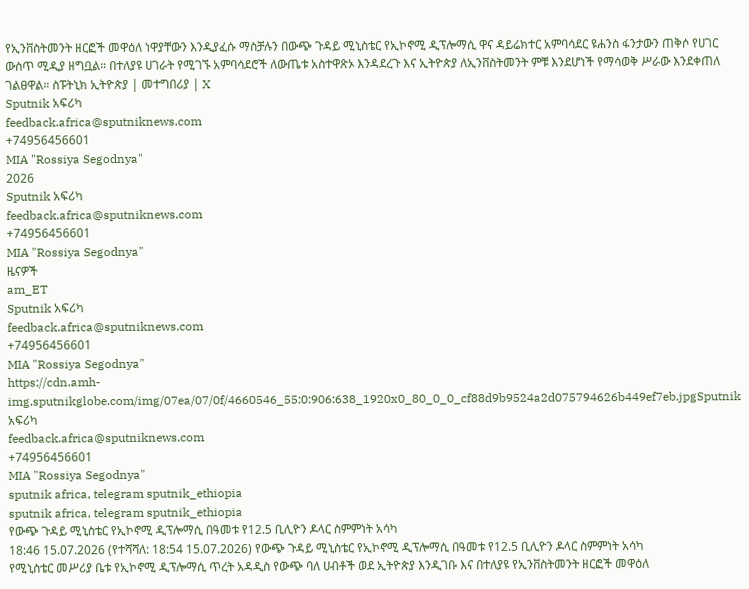የኢንቨስትመንት ዘርፎች መዋዕለ ነዋያቸውን እንዲያፈሱ ማስቻሉን በውጭ ጉዳይ ሚኒስቴር የኢኮኖሚ ዲፕሎማሲ ዋና ዳይሬክተር አምባሳደር ዩሐንስ ፋንታውን ጠቅሶ የሀገር ውስጥ ሚዲያ ዘግቧል። በተለያዩ ሀገራት የሚገኙ አምባሳደሮች ለውጤቱ አስተዋጽኦ እንዳደረጉ እና ኢትዮጵያ ለኢንቨስትመንት ምቹ እንደሆነች የማሳወቅ ሥራው እንደቀጠለ ገልፀዋል። ስፑትኒክ ኢትዮጵያ | መተግበሪያ | X
Sputnik አፍሪካ
feedback.africa@sputniknews.com
+74956456601
MIA "Rossiya Segodnya"
2026
Sputnik አፍሪካ
feedback.africa@sputniknews.com
+74956456601
MIA "Rossiya Segodnya"
ዜናዎች
am_ET
Sputnik አፍሪካ
feedback.africa@sputniknews.com
+74956456601
MIA "Rossiya Segodnya"
https://cdn.amh-img.sputnikglobe.com/img/07ea/07/0f/4660546_55:0:906:638_1920x0_80_0_0_cf88d9b9524a2d075794626b449ef7eb.jpgSputnik አፍሪካ
feedback.africa@sputniknews.com
+74956456601
MIA "Rossiya Segodnya"
sputnik africa, telegram sputnik_ethiopia
sputnik africa, telegram sputnik_ethiopia
የውጭ ጉዳይ ሚኒስቴር የኢኮኖሚ ዲፕሎማሲ በዓመቱ የ12.5 ቢሊዮን ዶላር ስምምነት አሳካ
18:46 15.07.2026 (የተሻሻለ: 18:54 15.07.2026) የውጭ ጉዳይ ሚኒስቴር የኢኮኖሚ ዲፕሎማሲ በዓመቱ የ12.5 ቢሊዮን ዶላር ስምምነት አሳካ
የሚኒስቴር መሥሪያ ቤቱ የኢኮኖሚ ዲፕሎማሲ ጥረት አዳዲስ የውጭ ባለ ሀብቶች ወደ ኢትዮጵያ እንዲገቡ እና በተለያዩ የኢንቨስትመንት ዘርፎች መዋዕለ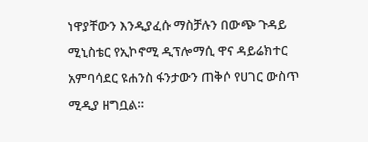ነዋያቸውን እንዲያፈሱ ማስቻሉን በውጭ ጉዳይ ሚኒስቴር የኢኮኖሚ ዲፕሎማሲ ዋና ዳይሬክተር አምባሳደር ዩሐንስ ፋንታውን ጠቅሶ የሀገር ውስጥ ሚዲያ ዘግቧል።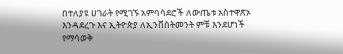በተለያዩ ሀገራት የሚገኙ አምባሳደሮች ለውጤቱ አስተዋጽኦ እንዳደረጉ እና ኢትዮጵያ ለኢንቨስትመንት ምቹ እንደሆነች የማሳወቅ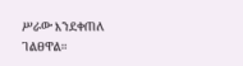ሥራው እንደቀጠለ ገልፀዋል።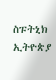ስፑትኒክ ኢትዮጵያ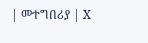| መተግበሪያ | X